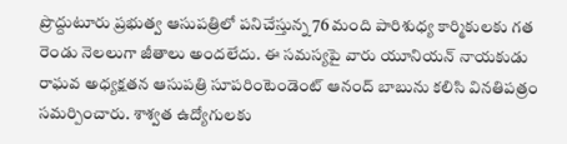ప్రొద్దుటూరు ప్రభుత్వ ఆసుపత్రిలో పనిచేస్తున్న 76 మంది పారిశుధ్య కార్మికులకు గత రెండు నెలలుగా జీతాలు అందలేదు. ఈ సమస్యపై వారు యూనియన్ నాయకుడు రాఘవ అధ్యక్షతన ఆసుపత్రి సూపరింటెండెంట్ ఆనంద్ బాబును కలిసి వినతిపత్రం సమర్పించారు. శాశ్వత ఉద్యోగులకు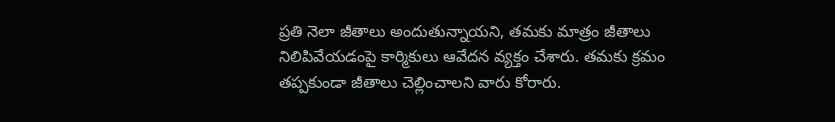ప్రతి నెలా జీతాలు అందుతున్నాయని, తమకు మాత్రం జీతాలు నిలిపివేయడంపై కార్మికులు ఆవేదన వ్యక్తం చేశారు. తమకు క్రమం తప్పకుండా జీతాలు చెల్లించాలని వారు కోరారు.